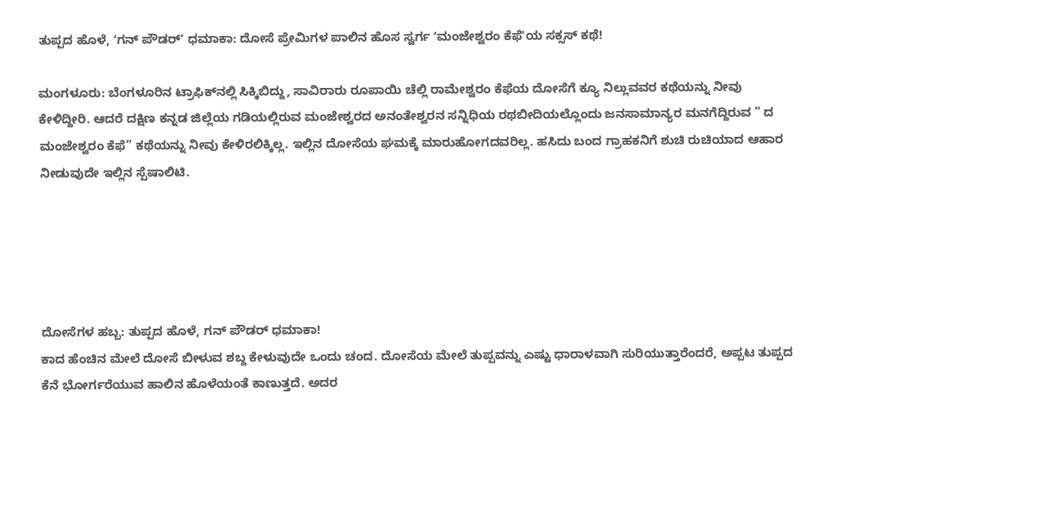ತುಪ್ಪದ ಹೊಳೆ, ʻಗನ್ ಪೌಡರ್ʼ ಧಮಾಕಾ: ದೋಸೆ ಪ್ರೇಮಿಗಳ ಪಾಲಿನ ಹೊಸ ಸ್ವರ್ಗ ʻಮಂಜೇಶ್ವರಂ ಕೆಫೆʼಯ ಸಕ್ಸಸ್ ಕಥೆ!

ಮಂಗಳೂರು: ಬೆಂಗಳೂರಿನ ಟ್ರಾಫಿಕ್‌ನಲ್ಲಿ ಸಿಕ್ಕಿಬಿದ್ದು, ಸಾವಿರಾರು ರೂಪಾಯಿ ಚೆಲ್ಲಿ ರಾಮೇಶ್ವರಂ ಕೆಫೆಯ ದೋಸೆಗೆ ಕ್ಯೂ ನಿಲ್ಲುವವರ ಕಥೆಯನ್ನು ನೀವು ಕೇಳಿದ್ದೀರಿ. ಆದರೆ ದಕ್ಷಿಣ ಕನ್ನಡ ಜಿಲ್ಲೆಯ ಗಡಿಯಲ್ಲಿರುವ ಮಂಜೇಶ್ವರದ ಅನಂತೇಶ್ವರನ ಸನ್ನಿಧಿಯ ರಥಬೀದಿಯಲ್ಲೊಂದು ಜನಸಾಮಾನ್ಯರ ಮನಗೆದ್ದಿರುವ ” ದ ಮಂಜೇಶ್ವರಂ ಕೆಫೆ” ಕಥೆಯನ್ನು ನೀವು ಕೇಳಿರಲಿಕ್ಕಿಲ್ಲ. ಇಲ್ಲಿನ ದೋಸೆಯ ಘಮಕ್ಕೆ ಮಾರುಹೋಗದವರಿಲ್ಲ. ಹಸಿದು ಬಂದ ಗ್ರಾಹಕನಿಗೆ ಶುಚಿ ರುಚಿಯಾದ ಆಹಾರ ನೀಡುವುದೇ ಇಲ್ಲಿನ ಸ್ಪೆಷಾಲಿಟಿ.





ದೋಸೆಗಳ ಹಬ್ಬ: ತುಪ್ಪದ ಹೊಳೆ, ಗನ್ ಪೌಡರ್ ಧಮಾಕಾ!
ಕಾದ ಹೆಂಚಿನ ಮೇಲೆ ದೋಸೆ ಬೀಳುವ ಶಬ್ದ ಕೇಳುವುದೇ ಒಂದು ಚಂದ. ದೋಸೆಯ ಮೇಲೆ ತುಪ್ಪವನ್ನು ಎಷ್ಟು ಧಾರಾಳವಾಗಿ ಸುರಿಯುತ್ತಾರೆಂದರೆ, ಅಪ್ಪಟ ತುಪ್ಪದ ಕೆನೆ ಭೋರ್ಗರೆಯುವ ಹಾಲಿನ ಹೊಳೆಯಂತೆ ಕಾಣುತ್ತದೆ. ಅದರ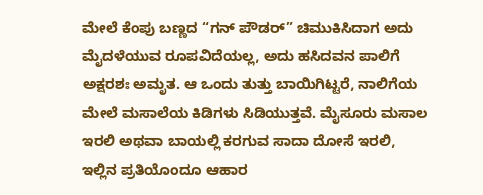ಮೇಲೆ ಕೆಂಪು ಬಣ್ಣದ “ಗನ್ ಪೌಡರ್” ಚಿಮುಕಿಸಿದಾಗ ಅದು ಮೈದಳೆಯುವ ರೂಪವಿದೆಯಲ್ಲ, ಅದು ಹಸಿದವನ ಪಾಲಿಗೆ ಅಕ್ಷರಶಃ ಅಮೃತ. ಆ ಒಂದು ತುತ್ತು ಬಾಯಿಗಿಟ್ಟರೆ, ನಾಲಿಗೆಯ ಮೇಲೆ ಮಸಾಲೆಯ ಕಿಡಿಗಳು ಸಿಡಿಯುತ್ತವೆ. ಮೈಸೂರು ಮಸಾಲ ಇರಲಿ ಅಥವಾ ಬಾಯಲ್ಲಿ ಕರಗುವ ಸಾದಾ ದೋಸೆ ಇರಲಿ, ಇಲ್ಲಿನ ಪ್ರತಿಯೊಂದೂ ಆಹಾರ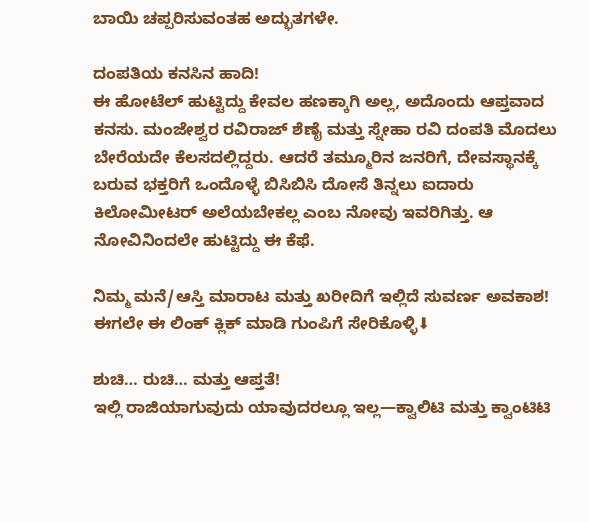ಬಾಯಿ ಚಪ್ಪರಿಸುವಂತಹ ಅದ್ಭುತಗಳೇ.

ದಂಪತಿಯ ಕನಸಿನ ಹಾದಿ!
ಈ ಹೋಟೆಲ್ ಹುಟ್ಟಿದ್ದು ಕೇವಲ ಹಣಕ್ಕಾಗಿ ಅಲ್ಲ, ಅದೊಂದು ಆಪ್ತವಾದ ಕನಸು. ಮಂಜೇಶ್ವರ ರವಿರಾಜ್ ಶೆಣೈ ಮತ್ತು ಸ್ನೇಹಾ ರವಿ ದಂಪತಿ ಮೊದಲು ಬೇರೆಯದೇ ಕೆಲಸದಲ್ಲಿದ್ದರು. ಆದರೆ ತಮ್ಮೂರಿನ ಜನರಿಗೆ, ದೇವಸ್ಥಾನಕ್ಕೆ ಬರುವ ಭಕ್ತರಿಗೆ ಒಂದೊಳ್ಳೆ ಬಿಸಿಬಿಸಿ ದೋಸೆ ತಿನ್ನಲು ಐದಾರು ಕಿಲೋಮೀಟರ್ ಅಲೆಯಬೇಕಲ್ಲ ಎಂಬ ನೋವು ಇವರಿಗಿತ್ತು. ಆ ನೋವಿನಿಂದಲೇ ಹುಟ್ಟಿದ್ದು ಈ ಕೆಫೆ.

ನಿಮ್ಮ ಮನೆ/ಆಸ್ತಿ ಮಾರಾಟ ಮತ್ತು ಖರೀದಿಗೆ ಇಲ್ಲಿದೆ ಸುವರ್ಣ ಅವಕಾಶ! ಈಗಲೇ ಈ ಲಿಂಕ್ ಕ್ಲಿಕ್ ಮಾಡಿ ಗುಂಪಿಗೆ ಸೇರಿಕೊಳ್ಳಿ⬇

ಶುಚಿ… ರುಚಿ… ಮತ್ತು ಆಪ್ತತೆ!
ಇಲ್ಲಿ ರಾಜಿಯಾಗುವುದು ಯಾವುದರಲ್ಲೂ ಇಲ್ಲ—ಕ್ವಾಲಿಟಿ ಮತ್ತು ಕ್ವಾಂಟಿಟಿ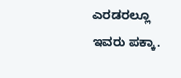ಎರಡರಲ್ಲೂ ಇವರು ಪಕ್ಕಾ.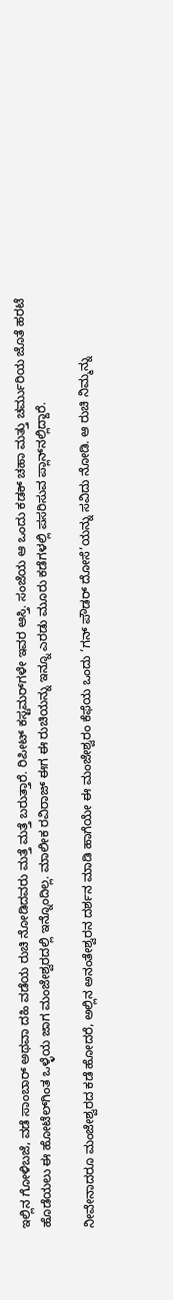ಇಲ್ಲಿನ ಗೋಳಿಬಜೆ, ವಡೆ ಸಾಂಬಾರ್ ಅಥವಾ ದಹಿ ವಡೆಯ ರುಚಿ ನೋಡಿದವರು ಮತ್ತೆ ಮತ್ತೆ ಬರುತ್ತಾರೆ. ರಿಪೀಟ್ ಕಸ್ಟಮರ್‌ಗಳೇ ಇವರ ಆಸ್ತಿ. ಸಂಜೆಯ ಆ ಒಂದು ಕಡಕ್ ಚಹಾ ಮತ್ತು ಚರ್ಮುರಿಯ ಜೊತೆ ಹರಟೆ ಹೊಡೆಯಲು ಈ ಹೋಟೆಲ್‌ಗಿಂತ ಒಳ್ಳೆಯ ಜಾಗ ಮಂಜೇಶ್ವರದಲ್ಲಿ ಇನ್ನೊಂದಿಲ್ಲ. ಮಾಲೀಕ ರವಿರಾಜ್ ಈಗ ಈ ರುಚಿಯನ್ನು ಇನ್ನೂ ಎರಡು ಮೂರು ಕಡೆಗಳಲ್ಲಿ ಪಸರಿಸುವ ಪ್ಲಾನ್‌ನಲ್ಲಿದ್ದಾರೆ.

ನೀವೇನಾದರೂ ಮಂಜೇಶ್ವರದ ಕಡೆ ಹೋದರೆ, ಅಲ್ಲಿನ ಅನಂತೇಶ್ವರನ ದರ್ಶನ ಮಾಡಿ ಹಾಗೆಯೇ ಈ ಮಂಜೇಶ್ವರಂ ಕೆಫೆಯ ಒಂದು ‘ಗನ್ ಪೌಡರ್ ದೋಸೆ’ಯನ್ನು ಸವಿದು ನೋಡಿ. ಆ ರುಚಿ ನಿಮ್ಮನ್ನು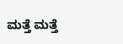ಮತ್ತೆ ಮತ್ತೆ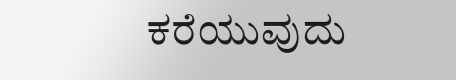ಕರೆಯುವುದು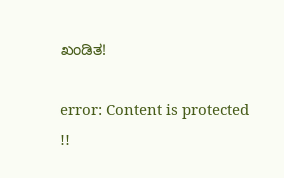ಖಂಡಿತ!

error: Content is protected !!